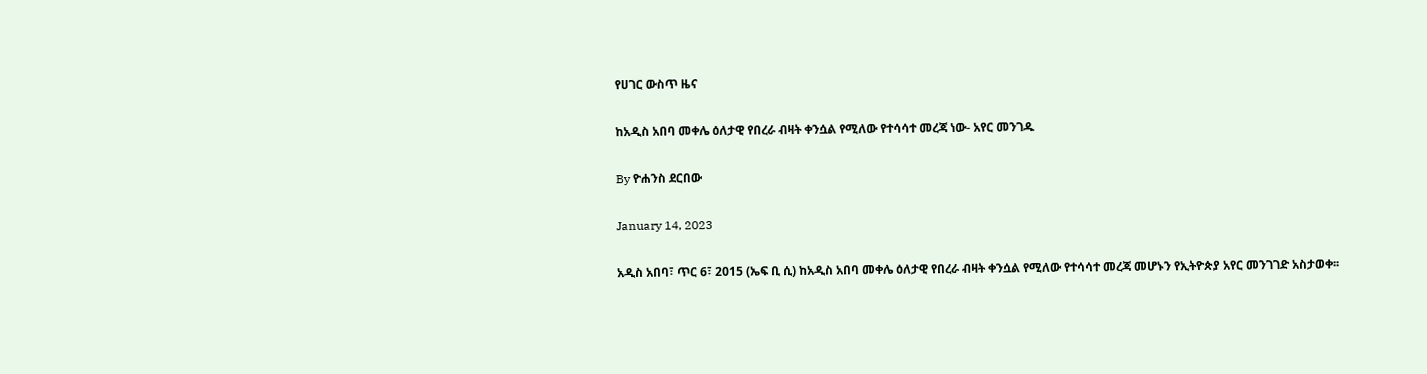የሀገር ውስጥ ዜና

ከአዲስ አበባ መቀሌ ዕለታዊ የበረራ ብዛት ቀንሷል የሚለው የተሳሳተ መረጃ ነው- አየር መንገዱ

By ዮሐንስ ደርበው

January 14, 2023

አዲስ አበባ፣ ጥር 6፣ 2015 (ኤፍ ቢ ሲ) ከአዲስ አበባ መቀሌ ዕለታዊ የበረራ ብዛት ቀንሷል የሚለው የተሳሳተ መረጃ መሆኑን የኢትዮጵያ አየር መንገገድ አስታወቀ፡፡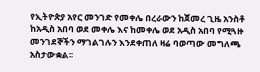የኢትዮጵያ አየር መንገድ የመቀሌ በረራውን ከጀመረ ጊዜ አንስቶ ከአዲስ አበባ ወደ መቀሌ እና ከመቀሌ ወደ አዲስ አበባ የሚጓዙ መንገደኞችን ማገልገሉን እንደቀጠለ ዛሬ ባወጣው መግለጫ አስታውቋል፡፡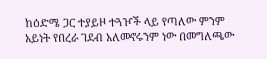ከዕድሜ ጋር ተያይዞ ተጓዦች ላይ የጣለው ምንም አይነት የበረራ ገደብ አለመኖሩንም ነው በመግለጫው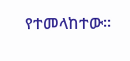የተመላከተው፡፡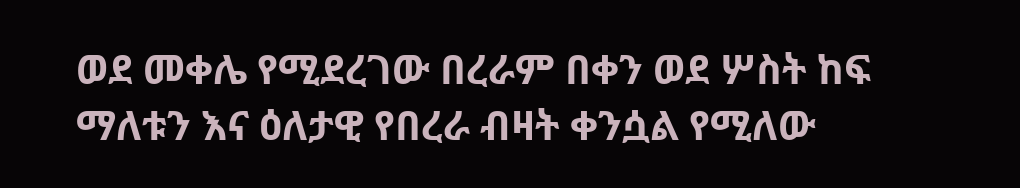ወደ መቀሌ የሚደረገው በረራም በቀን ወደ ሦስት ከፍ ማለቱን እና ዕለታዊ የበረራ ብዛት ቀንሷል የሚለው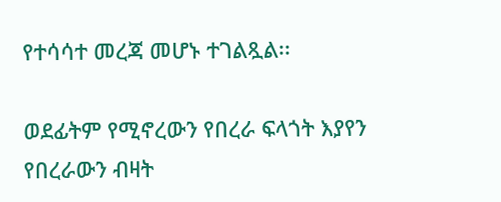የተሳሳተ መረጃ መሆኑ ተገልጿል፡፡

ወደፊትም የሚኖረውን የበረራ ፍላጎት እያየን የበረራውን ብዛት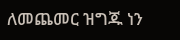ለመጨመር ዝግጁ ነን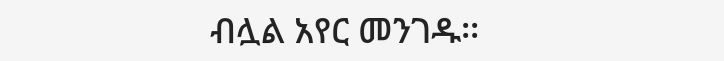ብሏል አየር መንገዱ፡፡